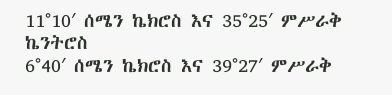11°10′ ሰሜን ኬክሮስ እና 35°25′ ምሥራቅ ኬንትሮስ
6°40′ ሰሜን ኬክሮስ እና 39°27′ ምሥራቅ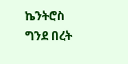ኬንትሮስ
ግንደ በረት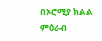በኦሮሚያ ክልል ምዕራብ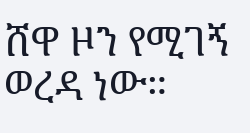ሸዋ ዞን የሚገኝ ወረዳ ነው።